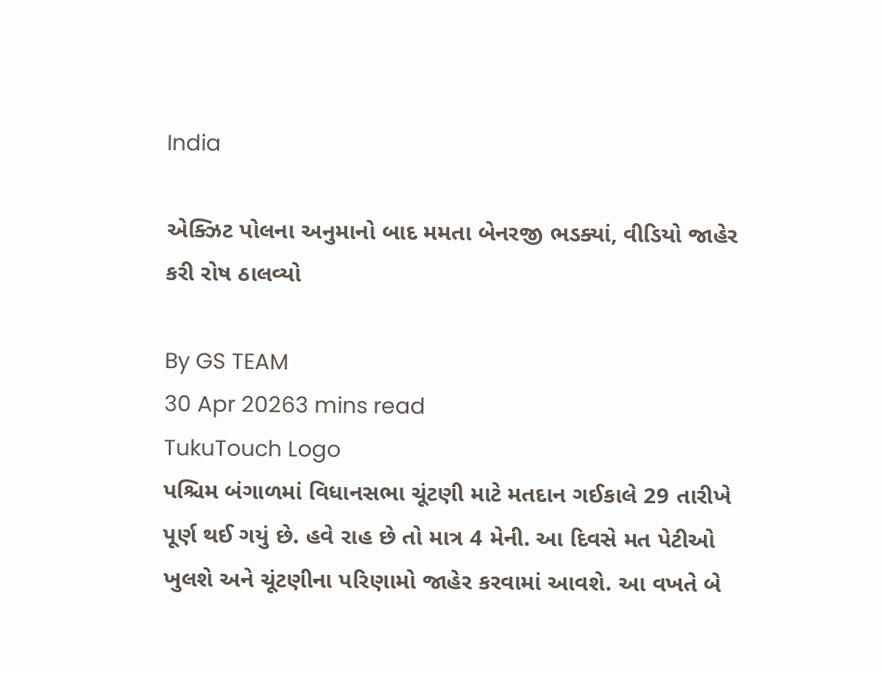India

એક્ઝિટ પોલના અનુમાનો બાદ મમતા બેનરજી ભડક્યાં, વીડિયો જાહેર કરી રોષ ઠાલવ્યો

By GS TEAM
30 Apr 20263 mins read
TukuTouch Logo
પશ્ચિમ બંગાળમાં વિધાનસભા ચૂંટણી માટે મતદાન ગઈકાલે 29 તારીખે પૂર્ણ થઈ ગયું છે. હવે રાહ છે તો માત્ર 4 મેની. આ દિવસે મત પેટીઓ ખુલશે અને ચૂંટણીના પરિણામો જાહેર કરવામાં આવશે. આ વખતે બે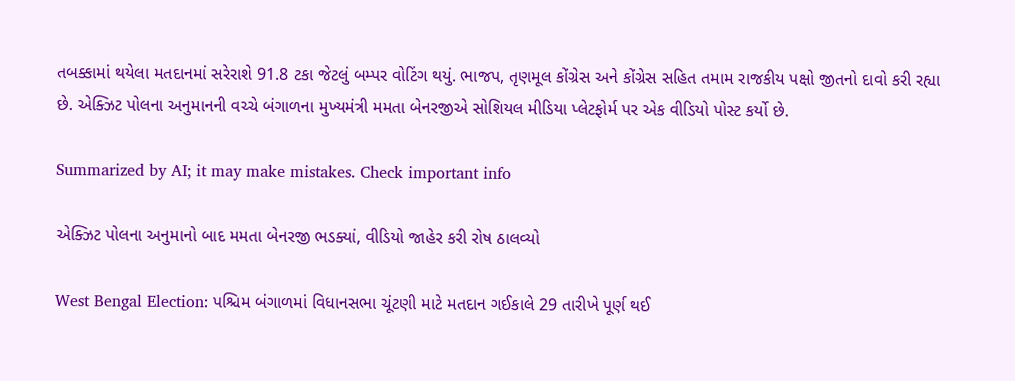તબક્કામાં થયેલા મતદાનમાં સરેરાશે 91.8 ટકા જેટલું બમ્પર વોટિંગ થયું. ભાજપ, તૃણમૂલ કોંગ્રેસ અને કોંગ્રેસ સહિત તમામ રાજકીય પક્ષો જીતનો દાવો કરી રહ્યા છે. એક્ઝિટ પોલના અનુમાનની વચ્ચે બંગાળના મુખ્યમંત્રી મમતા બેનરજીએ સોશિયલ મીડિયા પ્લેટફોર્મ પર એક વીડિયો પોસ્ટ કર્યો છે.

Summarized by AI; it may make mistakes. Check important info

એક્ઝિટ પોલના અનુમાનો બાદ મમતા બેનરજી ભડક્યાં, વીડિયો જાહેર કરી રોષ ઠાલવ્યો

West Bengal Election: પશ્ચિમ બંગાળમાં વિધાનસભા ચૂંટણી માટે મતદાન ગઈકાલે 29 તારીખે પૂર્ણ થઈ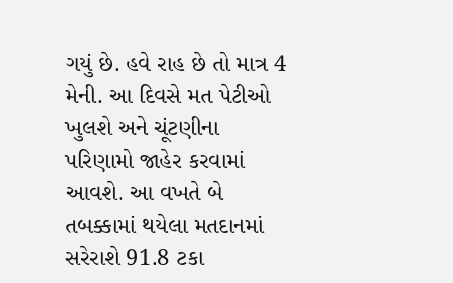ગયું છે. હવે રાહ છે તો માત્ર 4 મેની. આ દિવસે મત પેટીઓ ખુલશે અને ચૂંટણીના પરિણામો જાહેર કરવામાં આવશે. આ વખતે બે તબક્કામાં થયેલા મતદાનમાં સરેરાશે 91.8 ટકા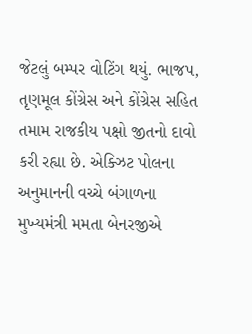જેટલું બમ્પર વોટિંગ થયું. ભાજપ, તૃણમૂલ કોંગ્રેસ અને કોંગ્રેસ સહિત તમામ રાજકીય પક્ષો જીતનો દાવો કરી રહ્યા છે. એક્ઝિટ પોલના અનુમાનની વચ્ચે બંગાળના મુખ્યમંત્રી મમતા બેનરજીએ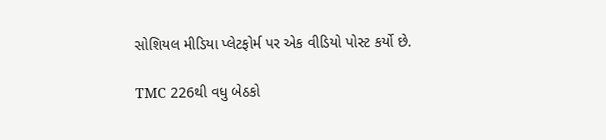સોશિયલ મીડિયા પ્લેટફોર્મ પર એક વીડિયો પોસ્ટ કર્યો છે.

TMC 226થી વધુ બેઠકો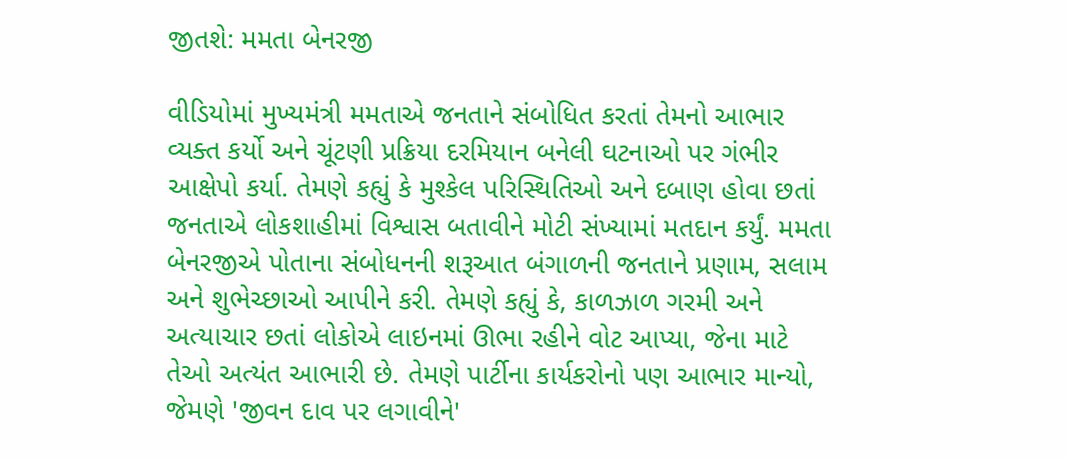જીતશે: મમતા બેનરજી

વીડિયોમાં મુખ્યમંત્રી મમતાએ જનતાને સંબોધિત કરતાં તેમનો આભાર વ્યક્ત કર્યો અને ચૂંટણી પ્રક્રિયા દરમિયાન બનેલી ઘટનાઓ પર ગંભીર આક્ષેપો કર્યા. તેમણે કહ્યું કે મુશ્કેલ પરિસ્થિતિઓ અને દબાણ હોવા છતાં જનતાએ લોકશાહીમાં વિશ્વાસ બતાવીને મોટી સંખ્યામાં મતદાન કર્યું. મમતા બેનરજીએ પોતાના સંબોધનની શરૂઆત બંગાળની જનતાને પ્રણામ, સલામ અને શુભેચ્છાઓ આપીને કરી. તેમણે કહ્યું કે, કાળઝાળ ગરમી અને અત્યાચાર છતાં લોકોએ લાઇનમાં ઊભા રહીને વોટ આપ્યા, જેના માટે તેઓ અત્યંત આભારી છે. તેમણે પાર્ટીના કાર્યકરોનો પણ આભાર માન્યો, જેમણે 'જીવન દાવ પર લગાવીને'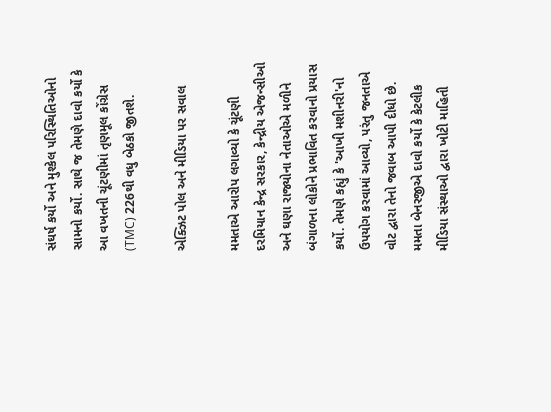સંઘર્ષ કર્યો અને મુશ્કેલ પરિસ્થિતિઓનો સામનો કર્યો. સાથે જ તેમણે દાવો કર્યો કે આ વખતની ચૂંટણીમાં તૃણમૂલ કોંગ્રેસ (TMC) 226થી વધુ બેઠકો જીતશે.

એક્ઝિટ પોલ અને મીડિયા પર સવાલ

મમતાએ આરોપ લગાવ્યો કે ચૂંટણી દરમિયાન કેન્દ્ર સરકાર, કેન્દ્રીય એજન્સીઓ અને ઘણા રાજ્યોના નેતાઓએ મળીને બંગાળના લોકોને પ્રભાવિત કરવાનો પ્રયાસ કર્યો. તેમણે કહ્યું કે 'આખી મશીનરી'નો ઉપયોગ કરવામાં આવ્યો, પરંતુ જનતાએ વોટ દ્વારા તેનો જવાબ આપી દીધો છે. મમતા બેનરજીએ દાવો કર્યો કે કેટલીક મીડિયા સંસ્થાઓ દ્વારા ખોટી માહિતી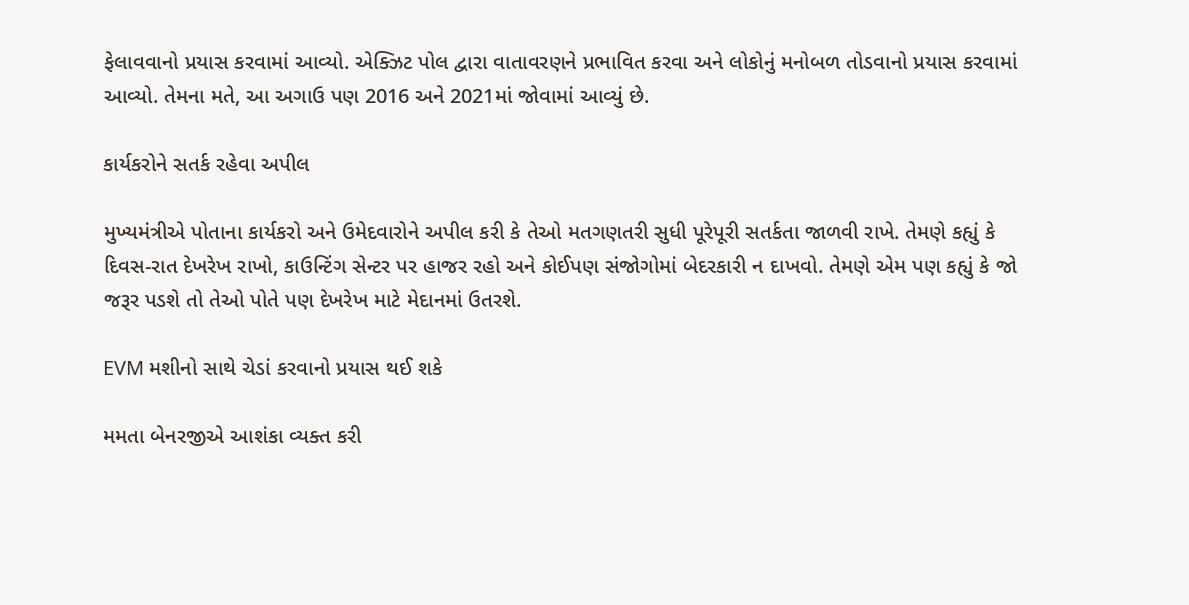ફેલાવવાનો પ્રયાસ કરવામાં આવ્યો. એક્ઝિટ પોલ દ્વારા વાતાવરણને પ્રભાવિત કરવા અને લોકોનું મનોબળ તોડવાનો પ્રયાસ કરવામાં આવ્યો. તેમના મતે, આ અગાઉ પણ 2016 અને 2021માં જોવામાં આવ્યું છે.

કાર્યકરોને સતર્ક રહેવા અપીલ

મુખ્યમંત્રીએ પોતાના કાર્યકરો અને ઉમેદવારોને અપીલ કરી કે તેઓ મતગણતરી સુધી પૂરેપૂરી સતર્કતા જાળવી રાખે. તેમણે કહ્યું કે દિવસ-રાત દેખરેખ રાખો, કાઉન્ટિંગ સેન્ટર પર હાજર રહો અને કોઈપણ સંજોગોમાં બેદરકારી ન દાખવો. તેમણે એમ પણ કહ્યું કે જો જરૂર પડશે તો તેઓ પોતે પણ દેખરેખ માટે મેદાનમાં ઉતરશે.

EVM મશીનો સાથે ચેડાં કરવાનો પ્રયાસ થઈ શકે

મમતા બેનરજીએ આશંકા વ્યક્ત કરી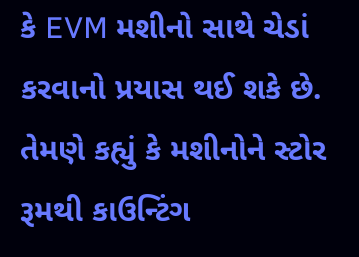કે EVM મશીનો સાથે ચેડાં કરવાનો પ્રયાસ થઈ શકે છે. તેમણે કહ્યું કે મશીનોને સ્ટોર રૂમથી કાઉન્ટિંગ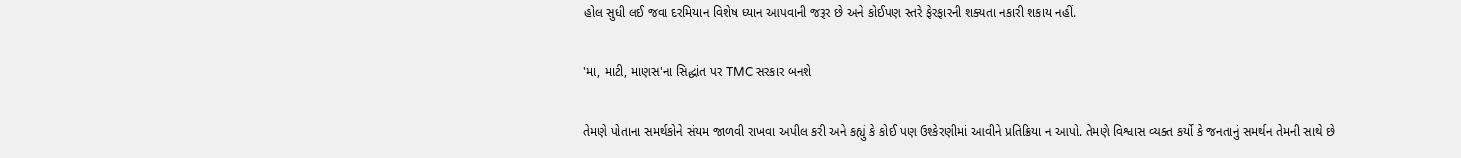હોલ સુધી લઈ જવા દરમિયાન વિશેષ ધ્યાન આપવાની જરૂર છે અને કોઈપણ સ્તરે ફેરફારની શક્યતા નકારી શકાય નહીં.

'મા, માટી, માણસ'ના સિદ્ધાંત પર TMC સરકાર બનશે

તેમણે પોતાના સમર્થકોને સંયમ જાળવી રાખવા અપીલ કરી અને કહ્યું કે કોઈ પણ ઉશ્કેરણીમાં આવીને પ્રતિક્રિયા ન આપો. તેમણે વિશ્વાસ વ્યક્ત કર્યો કે જનતાનું સમર્થન તેમની સાથે છે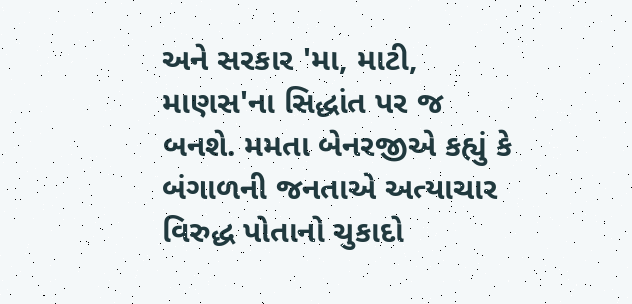અને સરકાર 'મા, માટી, માણસ'ના સિદ્ધાંત પર જ બનશે. મમતા બેનરજીએ કહ્યું કે બંગાળની જનતાએ અત્યાચાર વિરુદ્ધ પોતાનો ચુકાદો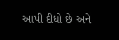આપી દીધો છે અને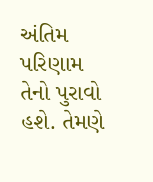અંતિમ પરિણામ તેનો પુરાવો હશે. તેમણે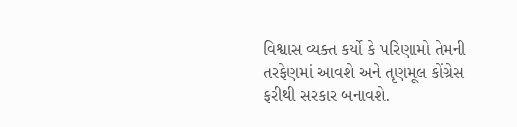વિશ્વાસ વ્યક્ત કર્યો કે પરિણામો તેમની તરફેણમાં આવશે અને તૃણમૂલ કોંગ્રેસ ફરીથી સરકાર બનાવશે.